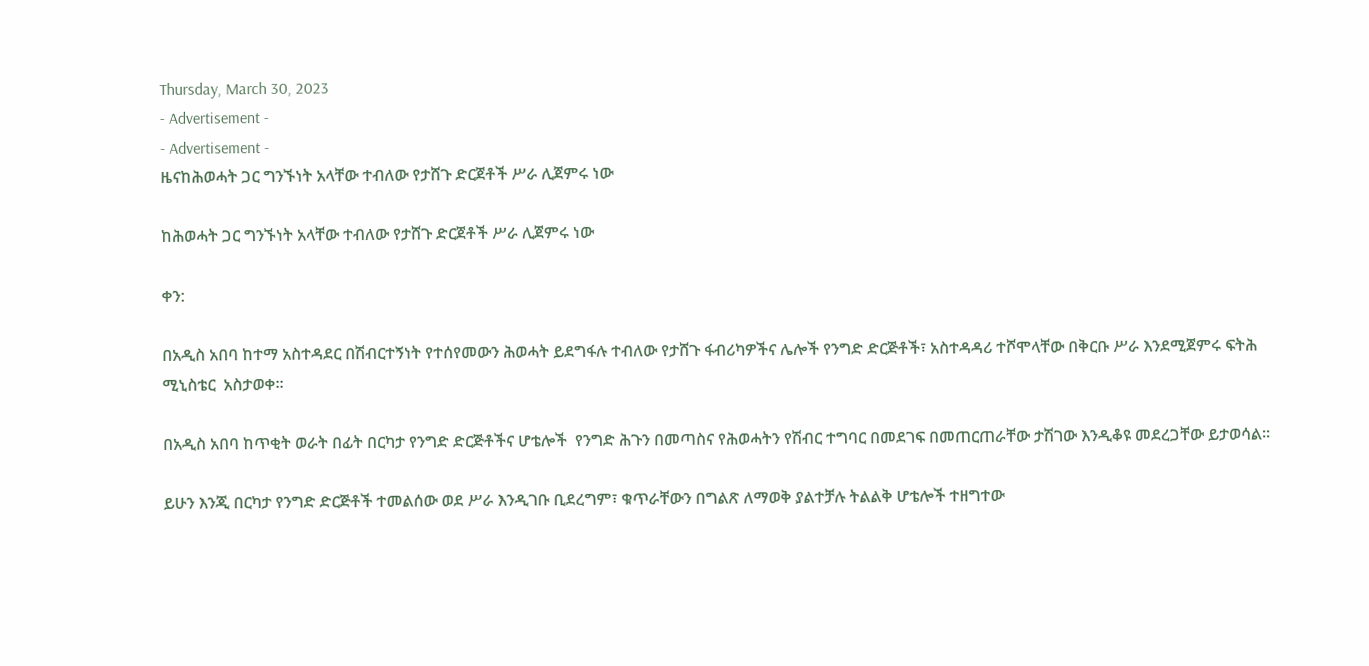Thursday, March 30, 2023
- Advertisement -
- Advertisement -
ዜናከሕወሓት ጋር ግንኙነት አላቸው ተብለው የታሸጉ ድርጀቶች ሥራ ሊጀምሩ ነው

ከሕወሓት ጋር ግንኙነት አላቸው ተብለው የታሸጉ ድርጀቶች ሥራ ሊጀምሩ ነው

ቀን:

በአዲስ አበባ ከተማ አስተዳደር በሽብርተኝነት የተሰየመውን ሕወሓት ይደግፋሉ ተብለው የታሸጉ ፋብሪካዎችና ሌሎች የንግድ ድርጅቶች፣ አስተዳዳሪ ተሾሞላቸው በቅርቡ ሥራ እንደሚጀምሩ ፍትሕ ሚኒስቴር  አስታወቀ፡፡

በአዲስ አበባ ከጥቂት ወራት በፊት በርካታ የንግድ ድርጅቶችና ሆቴሎች  የንግድ ሕጉን በመጣስና የሕወሓትን የሽብር ተግባር በመደገፍ በመጠርጠራቸው ታሽገው እንዲቆዩ መደረጋቸው ይታወሳል፡፡

ይሁን እንጂ በርካታ የንግድ ድርጅቶች ተመልሰው ወደ ሥራ እንዲገቡ ቢደረግም፣ ቁጥራቸውን በግልጽ ለማወቅ ያልተቻሉ ትልልቅ ሆቴሎች ተዘግተው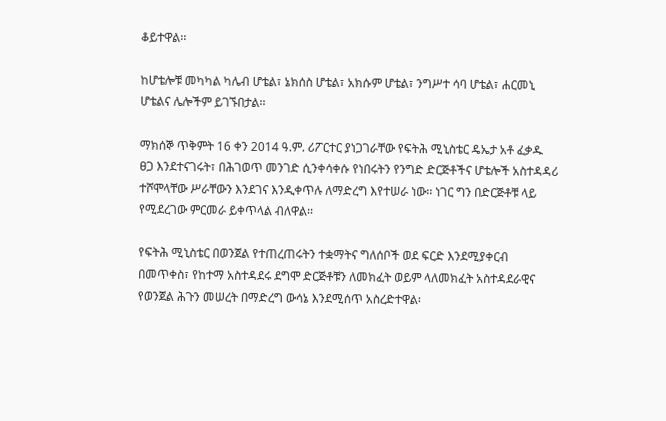ቆይተዋል፡፡

ከሆቴሎቹ መካካል ካሌብ ሆቴል፣ ኔክሰስ ሆቴል፣ አክሱም ሆቴል፣ ንግሥተ ሳባ ሆቴል፣ ሐርመኒ ሆቴልና ሌሎችም ይገኙበታል፡፡

ማክሰኞ ጥቅምት 16 ቀን 2014 ዓ.ም. ሪፖርተር ያነጋገራቸው የፍትሕ ሚኒስቴር ዴኤታ አቶ ፈቃዱ ፀጋ እንደተናገሩት፣ በሕገወጥ መንገድ ሲንቀሳቀሱ የነበሩትን የንግድ ድርጅቶችና ሆቴሎች አስተዳዳሪ ተሾሞላቸው ሥራቸውን እንደገና እንዲቀጥሉ ለማድረግ እየተሠራ ነው፡፡ ነገር ግን በድርጅቶቹ ላይ የሚደረገው ምርመራ ይቀጥላል ብለዋል፡፡

የፍትሕ ሚኒስቴር በወንጀል የተጠረጠሩትን ተቋማትና ግለሰቦች ወደ ፍርድ እንደሚያቀርብ በመጥቀስ፣ የከተማ አስተዳደሩ ደግሞ ድርጅቶቹን ለመክፈት ወይም ላለመክፈት አስተዳደራዊና የወንጀል ሕጉን መሠረት በማድረግ ውሳኔ እንደሚሰጥ አስረድተዋል፡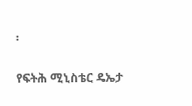፡

የፍትሕ ሚኒስቴር ዴኤታ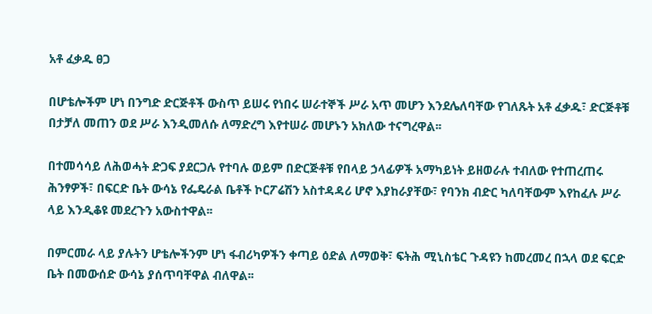አቶ ፈቃዱ ፀጋ

በሆቴሎችም ሆነ በንግድ ድርጅቶች ውስጥ ይሠሩ የነበሩ ሠራተኞች ሥራ አጥ መሆን እንደሌለባቸው የገለጹት አቶ ፈቃዱ፣ ድርጅቶቹ በታቻለ መጠን ወደ ሥራ እንዲመለሱ ለማድረግ እየተሠራ መሆኑን አክለው ተናግረዋል፡፡

በተመሳሳይ ለሕወሓት ድጋፍ ያደርጋሉ የተባሉ ወይም በድርጅቶቹ የበላይ ኃላፊዎች አማካይነት ይዘወራሉ ተብለው የተጠረጠሩ ሕንፃዎች፣ በፍርድ ቤት ውሳኔ የፌዴራል ቤቶች ኮርፖሬሽን አስተዳዳሪ ሆኖ እያከራያቸው፣ የባንክ ብድር ካለባቸውም እየከፈሉ ሥራ ላይ እንዲቆዩ መደረጉን አውስተዋል፡፡

በምርመራ ላይ ያሉትን ሆቴሎችንም ሆነ ፋብሪካዎችን ቀጣይ ዕድል ለማወቅ፣ ፍትሕ ሚኒስቴር ጉዳዩን ከመረመረ በኋላ ወደ ፍርድ ቤት በመውሰድ ውሳኔ ያሰጥባቸዋል ብለዋል፡፡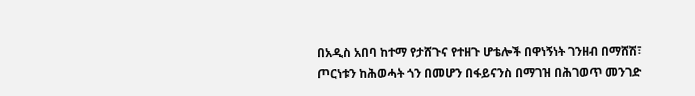በአዲስ አበባ ከተማ የታሸጉና የተዘጉ ሆቴሎች በዋነኝነት ገንዘብ በማሸሽ፣ ጦርነቱን ከሕወሓት ጎን በመሆን በፋይናንስ በማገዝ በሕገወጥ መንገድ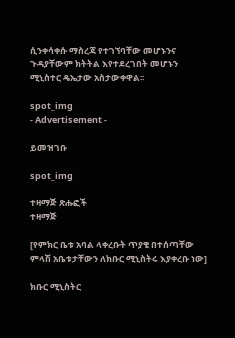ሲንቀሳቀሱ ማስረጃ የተገኘባቸው መሆኑንና ጉዳያቸውም ክትትል እየተደረገበት መሆኑን ሚኒስተር ዴኤታው አስታውቀዋል፡፡

spot_img
- Advertisement -

ይመዝገቡ

spot_img

ተዛማጅ ጽሑፎች
ተዛማጅ

[የምክር ቤቱ አባል ላቀረቡት ጥያቄ በተሰጣቸው ምላሽ አቤቱታቸውን ለክቡር ሚኒስትሩ እያቀረቡ ነው]

ክቡር ሚኒስትር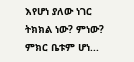እየሆነ ያለው ነገር ትክክል ነው? ምነው? ምክር ቤቱም ሆነ...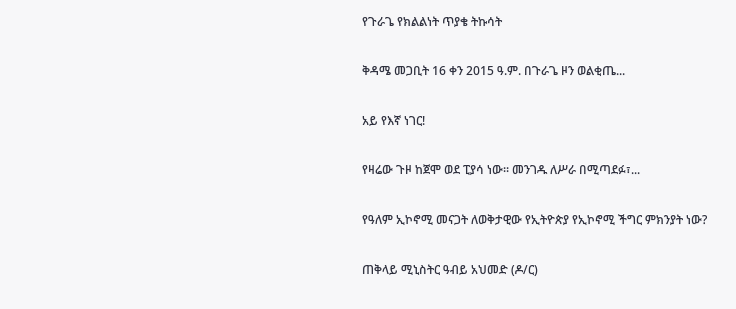የጉራጌ የክልልነት ጥያቄ ትኩሳት

ቅዳሜ መጋቢት 16 ቀን 2015 ዓ.ም. በጉራጌ ዞን ወልቂጤ...

አይ የእኛ ነገር!

የዛሬው ጉዞ ከጀሞ ወደ ፒያሳ ነው፡፡ መንገዱ ለሥራ በሚጣደፉ፣...

የዓለም ኢኮኖሚ መናጋት ለወቅታዊው የኢትዮጵያ የኢኮኖሚ ችግር ምክንያት ነው?

ጠቅላይ ሚኒስትር ዓብይ አህመድ (ዶ/ር)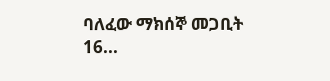ባለፈው ማክሰኞ መጋቢት 16...